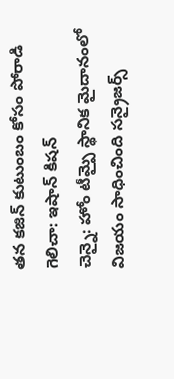తన కజిన్ కుటుంబం కోసం పోరాడి గెలిచా: ఇషాన్ కిషన్
చెన్నై: హోం టీమ్పై స్థానిక మైదానంలో విజయం సాధించింది సన్రైజర్స్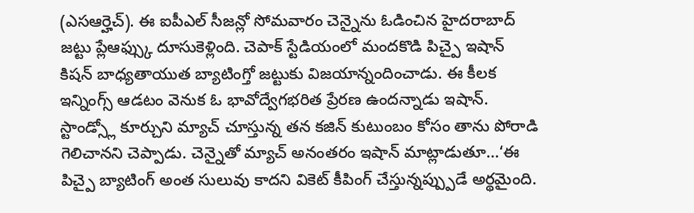(ఎసఆర్హెచ్). ఈ ఐపీఎల్ సీజన్లో సోమవారం చెన్నైను ఓడించిన హైదరాబాద్ జట్టు ప్లేఆఫ్స్కు దూసుకెళ్లింది. చెపాక్ స్టేడియంలో మందకొడి పిచ్పై ఇషాన్ కిషన్ బాధ్యతాయుత బ్యాటింగ్తో జట్టుకు విజయాన్నందించాడు. ఈ కీలక ఇన్నింగ్స్ ఆడటం వెనుక ఓ భావోద్వేగభరిత ప్రేరణ ఉందన్నాడు ఇషాన్. స్టాండ్స్లో కూర్చుని మ్యాచ్ చూస్తున్న తన కజిన్ కుటుంబం కోసం తాను పోరాడి గెలిచానని చెప్పాడు. చెన్నైతో మ్యాచ్ అనంతరం ఇషాన్ మాట్లాడుతూ…‘ఈ పిచ్పై బ్యాటింగ్ అంత సులువు కాదని వికెట్ కీపింగ్ చేస్తున్నప్ప్పుడే అర్థమైంది.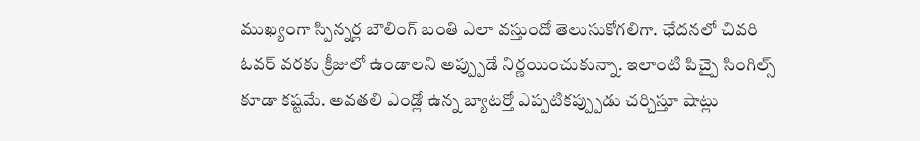ముఖ్యంగా స్పిన్నర్ల బౌలింగ్ బంతి ఎలా వస్తుందో తెలుసుకోగలిగా. ఛేదనలో చివరి ఓవర్ వరకు క్రీజులో ఉండాలని అప్ప్పుడే నిర్ణయించుకున్నా. ఇలాంటి పిచ్పై సింగిల్స్ కూడా కష్టమే. అవతలి ఎండ్లో ఉన్న బ్యాటర్తో ఎప్పటికప్ప్పుడు చర్చిస్తూ షాట్లు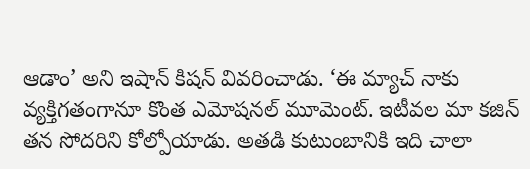ఆడాం’ అని ఇషాన్ కిషన్ వివరించాడు. ‘ఈ మ్యాచ్ నాకు వ్యక్తిగతంగానూ కొంత ఎమోషనల్ మూమెంట్. ఇటీవల మా కజిన్ తన సోదరిని కోల్పోయాడు. అతడి కుటుంబానికి ఇది చాలా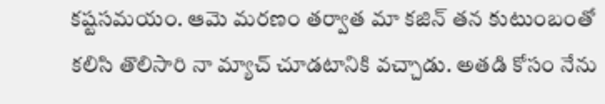కష్టసమయం. ఆమె మరణం తర్వాత మా కజిన్ తన కుటుంబంతో కలిసి తొలిసారి నా మ్యాచ్ చూడటానికి వచ్చాడు. అతడి కోసం నేను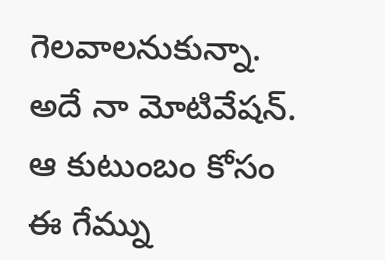గెలవాలనుకున్నా. అదే నా మోటివేషన్. ఆ కుటుంబం కోసం ఈ గేమ్ను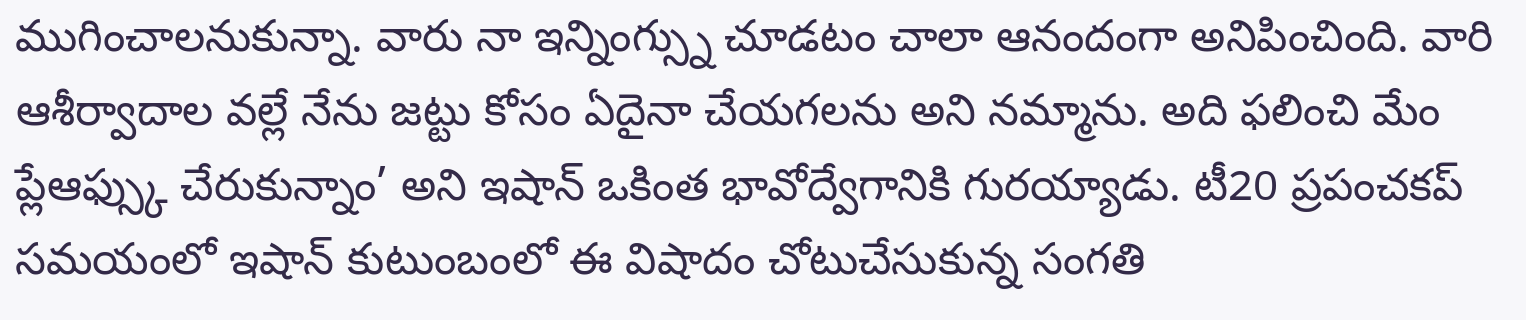ముగించాలనుకున్నా. వారు నా ఇన్నింగ్స్ను చూడటం చాలా ఆనందంగా అనిపించింది. వారి ఆశీర్వాదాల వల్లే నేను జట్టు కోసం ఏదైనా చేయగలను అని నమ్మాను. అది ఫలించి మేం ప్లేఆఫ్స్కు చేరుకున్నాం’ అని ఇషాన్ ఒకింత భావోద్వేగానికి గురయ్యాడు. టీ20 ప్రపంచకప్ సమయంలో ఇషాన్ కుటుంబంలో ఈ విషాదం చోటుచేసుకున్న సంగతి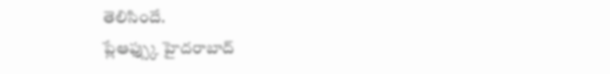తెలిసిందే.
ప్లేఆఫ్స్కు హైదరాబాద్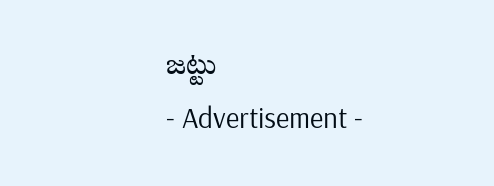జట్టు
- Advertisement -